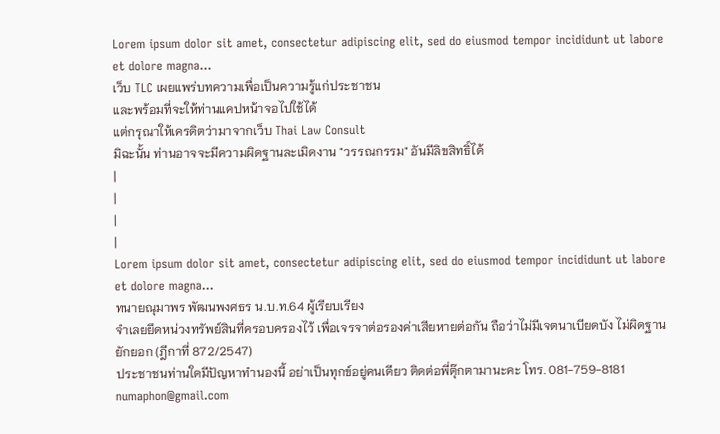Lorem ipsum dolor sit amet, consectetur adipiscing elit, sed do eiusmod tempor incididunt ut labore et dolore magna...
เว็บ TLC เผยแพร่บทความเพื่อเป็นความรู้แก่ประชาชน
และพร้อมที่จะให้ท่านแคปหน้าจอไปใช้ได้
แต่กรุณาให้เครดิตว่ามาจากเว็บ Thai Law Consult
มิฉะนั้น ท่านอาจจะมีความผิดฐานละเมิดงาน "วรรณกรรม" อันมีลิขสิทธิ์ได้
|
|
|
|
Lorem ipsum dolor sit amet, consectetur adipiscing elit, sed do eiusmod tempor incididunt ut labore et dolore magna...
ทนายณุมาพร พัฒนพงศธร น.บ.ท.64 ผู้เรียบเรียง
จำเลยยึดหน่วงทรัพย์สินที่ครอบครองไว้ เพื่อเจรจาต่อรองค่าเสียหายต่อกัน ถือว่าไม่มีเจตนาเบียดบัง ไม่ผิดฐานยักยอก (ฎีกาที่ 872/2547)
ประชาชนท่านใดมีปัญหาทำนองนี้ อย่าเป็นทุกข์อยู่คนเดียว ติดต่อพี่ตุ๊กตามานะคะ โทร. 081-759-8181 numaphon@gmail.com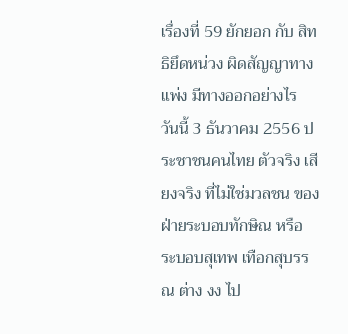เรื่องที่ 59 ยักยอก กับ สิทธิยึดหน่วง ผิดสัญญาทางแพ่ง มีทางออกอย่างไร
วันนี้ 3 ธันวาคม 2556 ประชาชนคนไทย ตัวจริง เสียงจริง ที่ไม่ใช่มวลชน ของ ฝ่ายระบอบทักษิณ หรือ ระบอบสุเทพ เทือกสุบรรณ ต่าง งง ไป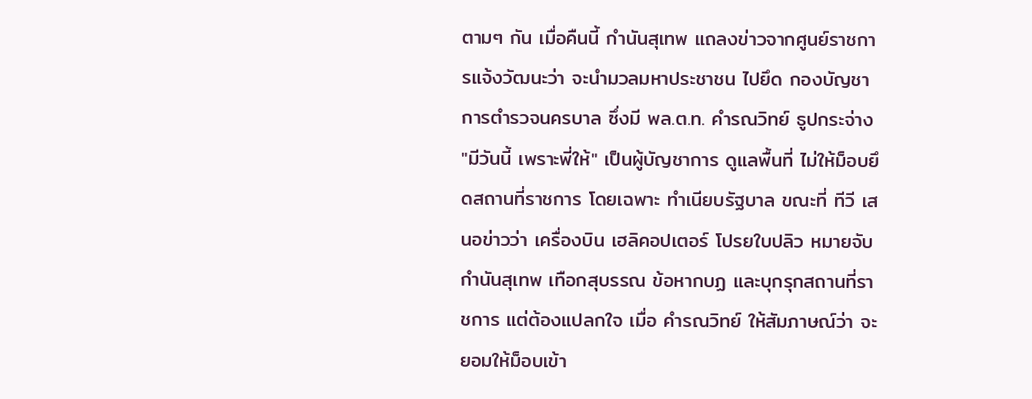ตามๆ กัน เมื่อคืนนี้ กำนันสุเทพ แถลงข่าวจากศูนย์ราชการแจ้งวัฒนะว่า จะนำมวลมหาประชาชน ไปยึด กองบัญชาการตำรวจนครบาล ซึ่งมี พล.ต.ท. คำรณวิทย์ ธูปกระจ่าง "มีวันนี้ เพราะพี่ให้" เป็นผู้บัญชาการ ดูแลพื้นที่ ไม่ให้ม็อบยึดสถานที่ราชการ โดยเฉพาะ ทำเนียบรัฐบาล ขณะที่ ทีวี เสนอข่าวว่า เครื่องบิน เฮลิคอปเตอร์ โปรยใบปลิว หมายจับ กำนันสุเทพ เทือกสุบรรณ ข้อหากบฏ และบุกรุกสถานที่ราชการ แต่ต้องแปลกใจ เมื่อ คำรณวิทย์ ให้สัมภาษณ์ว่า จะยอมให้ม็อบเข้า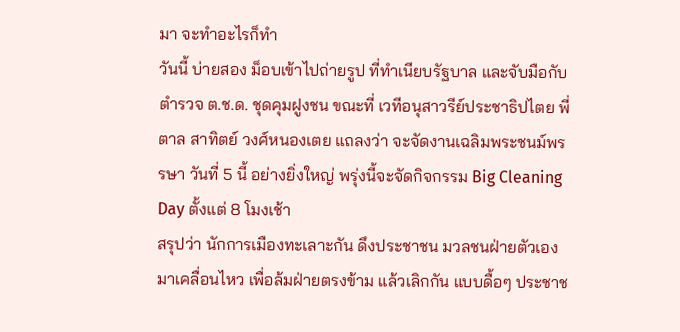มา จะทำอะไรก็ทำ
วันนี้ บ่ายสอง ม็อบเข้าไปถ่ายรูป ที่ทำเนียบรัฐบาล และจับมือกับตำรวจ ต.ช.ด. ชุดคุมฝูงชน ขณะที่ เวทีอนุสาวรีย์ประชาธิปไตย พี่ตาล สาทิตย์ วงศ์หนองเตย แถลงว่า จะจัดงานเฉลิมพระชนม์พรรษา วันที่ 5 นี้ อย่างยิ่งใหญ่ พรุ่งนี้จะจัดกิจกรรม Big Cleaning Day ตั้งแต่ 8 โมงเช้า
สรุปว่า นักการเมืองทะเลาะกัน ดึงประชาชน มวลชนฝ่ายตัวเอง มาเคลื่อนไหว เพื่อล้มฝ่ายตรงข้าม แล้วเลิกกัน แบบดื้อๆ ประชาช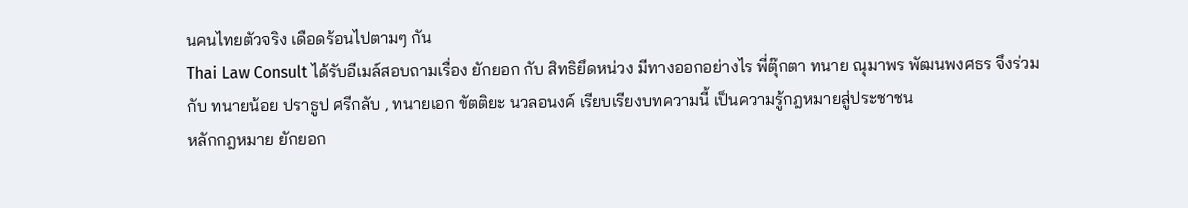นคนไทยตัวจริง เดือดร้อนไปตามๆ กัน
Thai Law Consult ได้รับอีเมล์สอบถามเรื่อง ยักยอก กับ สิทธิยึดหน่วง มีทางออกอย่างไร พี่ตุ๊กตา ทนาย ณุมาพร พัฒนพงศธร จึงร่วมกับ ทนายน้อย ปราธูป ศรีกลับ , ทนายเอก ขัตติยะ นวลอนงค์ เรียบเรียงบทความนี้ เป็นความรู้กฎหมายสู่ประชาชน
หลักกฎหมาย ยักยอก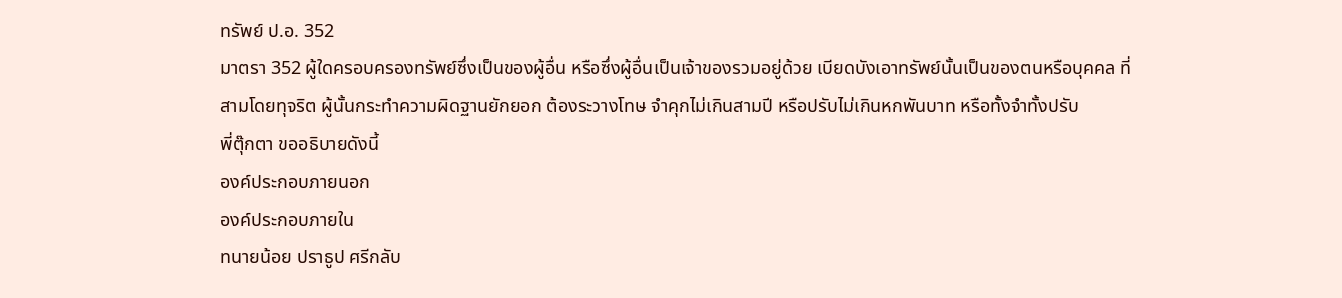ทรัพย์ ป.อ. 352
มาตรา 352 ผู้ใดครอบครองทรัพย์ซึ่งเป็นของผู้อื่น หรือซึ่งผู้อื่นเป็นเจ้าของรวมอยู่ด้วย เบียดบังเอาทรัพย์นั้นเป็นของตนหรือบุคคล ที่สามโดยทุจริต ผู้นั้นกระทำความผิดฐานยักยอก ต้องระวางโทษ จำคุกไม่เกินสามปี หรือปรับไม่เกินหกพันบาท หรือทั้งจำทั้งปรับ
พี่ตุ๊กตา ขออธิบายดังนี้
องค์ประกอบภายนอก
องค์ประกอบภายใน
ทนายน้อย ปราธูป ศรีกลับ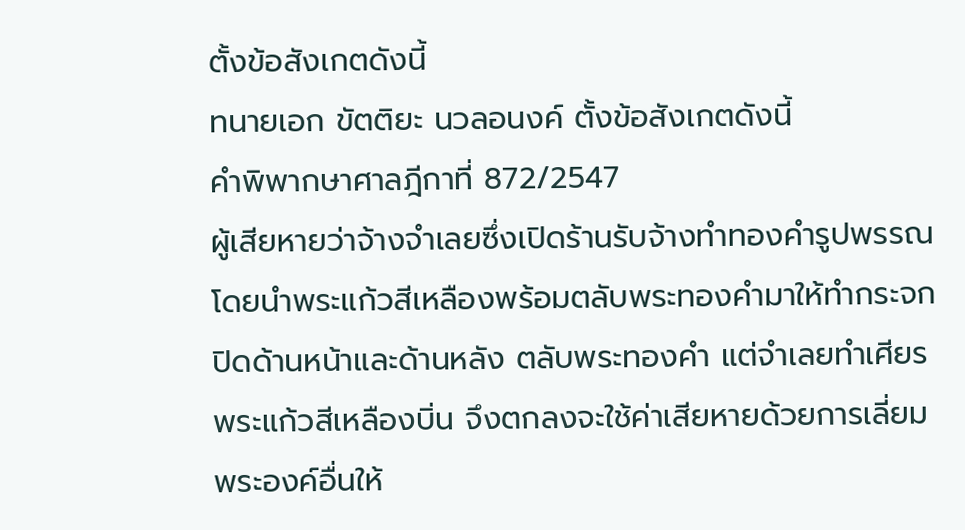ตั้งข้อสังเกตดังนี้
ทนายเอก ขัตติยะ นวลอนงค์ ตั้งข้อสังเกตดังนี้
คำพิพากษาศาลฎีกาที่ 872/2547
ผู้เสียหายว่าจ้างจำเลยซึ่งเปิดร้านรับจ้างทำทองคำรูปพรรณ โดยนำพระแก้วสีเหลืองพร้อมตลับพระทองคำมาให้ทำกระจกปิดด้านหน้าและด้านหลัง ตลับพระทองคำ แต่จำเลยทำเศียรพระแก้วสีเหลืองบิ่น จึงตกลงจะใช้ค่าเสียหายด้วยการเลี่ยมพระองค์อื่นให้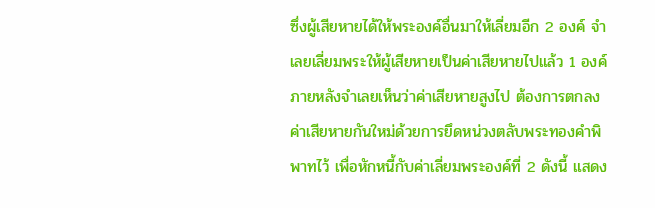ซึ่งผู้เสียหายได้ให้พระองค์อื่นมาให้เลี่ยมอีก 2 องค์ จำเลยเลี่ยมพระให้ผู้เสียหายเป็นค่าเสียหายไปแล้ว 1 องค์ ภายหลังจำเลยเห็นว่าค่าเสียหายสูงไป ต้องการตกลงค่าเสียหายกันใหม่ด้วยการยึดหน่วงตลับพระทองคำพิพาทไว้ เพื่อหักหนี้กับค่าเลี่ยมพระองค์ที่ 2 ดังนี้ แสดง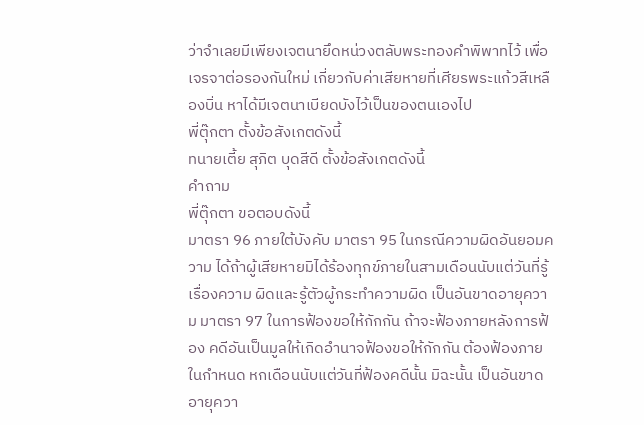ว่าจำเลยมีเพียงเจตนายึดหน่วงตลับพระทองคำพิพาทไว้ เพื่อเจรจาต่อรองกันใหม่ เกี่ยวกับค่าเสียหายที่เศียรพระแก้วสีเหลืองบิ่น หาได้มีเจตนาเบียดบังไว้เป็นของตนเองไป
พี่ตุ๊กตา ตั้งข้อสังเกตดังนี้
ทนายเตี้ย สุภิต บุดสีดี ตั้งข้อสังเกตดังนี้
คำถาม
พี่ตุ๊กตา ขอตอบดังนี้
มาตรา 96 ภายใต้บังคับ มาตรา 95 ในกรณีความผิดอันยอมความ ได้ถ้าผู้เสียหายมิได้ร้องทุกข์ภายในสามเดือนนับแต่วันที่รู้เรื่องความ ผิดและรู้ตัวผู้กระทำความผิด เป็นอันขาดอายุความ มาตรา 97 ในการฟ้องขอให้กักกัน ถ้าจะฟ้องภายหลังการฟ้อง คดีอันเป็นมูลให้เกิดอำนาจฟ้องขอให้กักกัน ต้องฟ้องภายในกำหนด หกเดือนนับแต่วันที่ฟ้องคดีนั้น มิฉะนั้น เป็นอันขาดอายุควา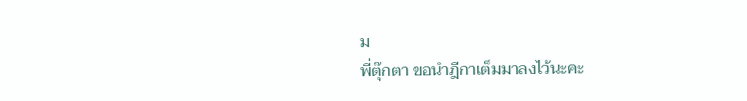ม
พี่ตุ๊กตา ขอนำฎีกาเต็มมาลงไว้นะคะ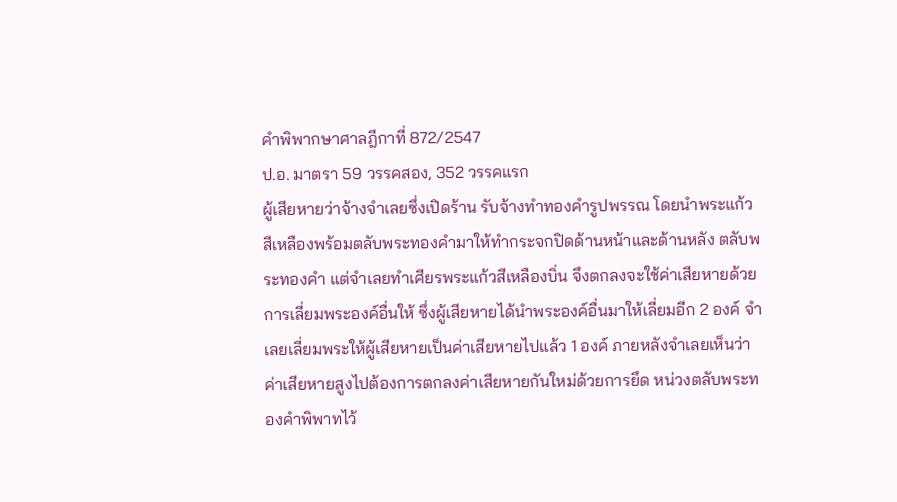คำพิพากษาศาลฎีกาที่ 872/2547
ป.อ. มาตรา 59 วรรคสอง, 352 วรรคแรก
ผู้เสียหายว่าจ้างจำเลยซึ่งเปิดร้าน รับจ้างทำทองคำรูปพรรณ โดยนำพระแก้วสีเหลืองพร้อมตลับพระทองคำมาให้ทำกระจกปิดด้านหน้าและด้านหลัง ตลับพระทองคำ แต่จำเลยทำเศียรพระแก้วสีเหลืองบิ่น จึงตกลงจะใช้ค่าเสียหายด้วยการเลี่ยมพระองค์อื่นให้ ซึ่งผู้เสียหายได้นำพระองค์อื่นมาให้เลี่ยมอีก 2 องค์ จำเลยเลี่ยมพระให้ผู้เสียหายเป็นค่าเสียหายไปแล้ว 1 องค์ ภายหลังจำเลยเห็นว่าค่าเสียหายสูงไปต้องการตกลงค่าเสียหายกันใหม่ด้วยการยึด หน่วงตลับพระทองคำพิพาทไว้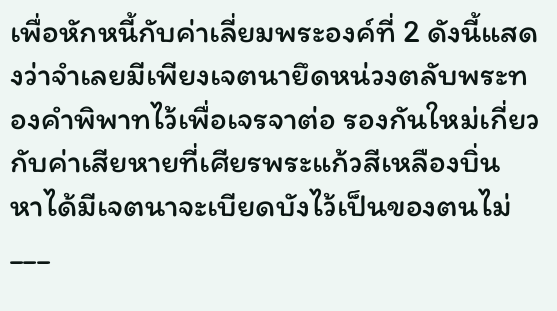เพื่อหักหนี้กับค่าเลี่ยมพระองค์ที่ 2 ดังนี้แสดงว่าจำเลยมีเพียงเจตนายึดหน่วงตลับพระทองคำพิพาทไว้เพื่อเจรจาต่อ รองกันใหม่เกี่ยวกับค่าเสียหายที่เศียรพระแก้วสีเหลืองบิ่น หาได้มีเจตนาจะเบียดบังไว้เป็นของตนไม่
___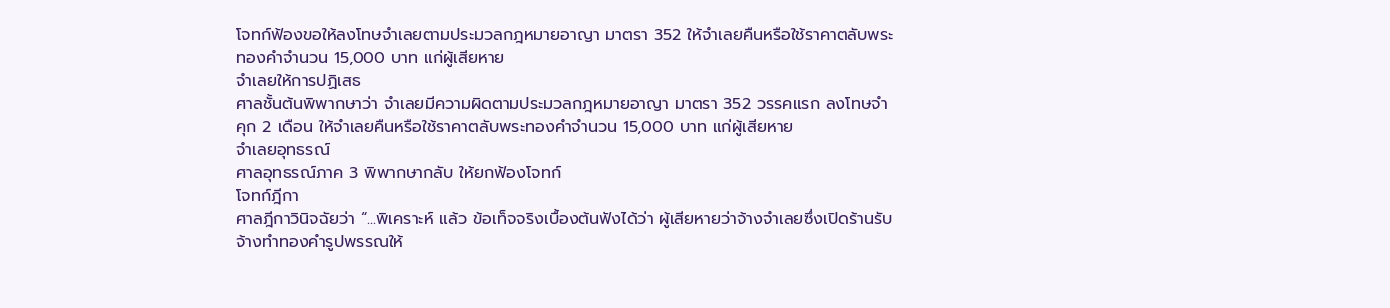โจทก์ฟ้องขอให้ลงโทษจำเลยตามประมวลกฎหมายอาญา มาตรา 352 ให้จำเลยคืนหรือใช้ราคาตลับพระทองคำจำนวน 15,000 บาท แก่ผู้เสียหาย
จำเลยให้การปฏิเสธ
ศาลชั้นต้นพิพากษาว่า จำเลยมีความผิดตามประมวลกฎหมายอาญา มาตรา 352 วรรคแรก ลงโทษจำคุก 2 เดือน ให้จำเลยคืนหรือใช้ราคาตลับพระทองคำจำนวน 15,000 บาท แก่ผู้เสียหาย
จำเลยอุทธรณ์
ศาลอุทธรณ์ภาค 3 พิพากษากลับ ให้ยกฟ้องโจทก์
โจทก์ฎีกา
ศาลฎีกาวินิจฉัยว่า “...พิเคราะห์ แล้ว ข้อเท็จจริงเบื้องต้นฟังได้ว่า ผู้เสียหายว่าจ้างจำเลยซึ่งเปิดร้านรับจ้างทำทองคำรูปพรรณให้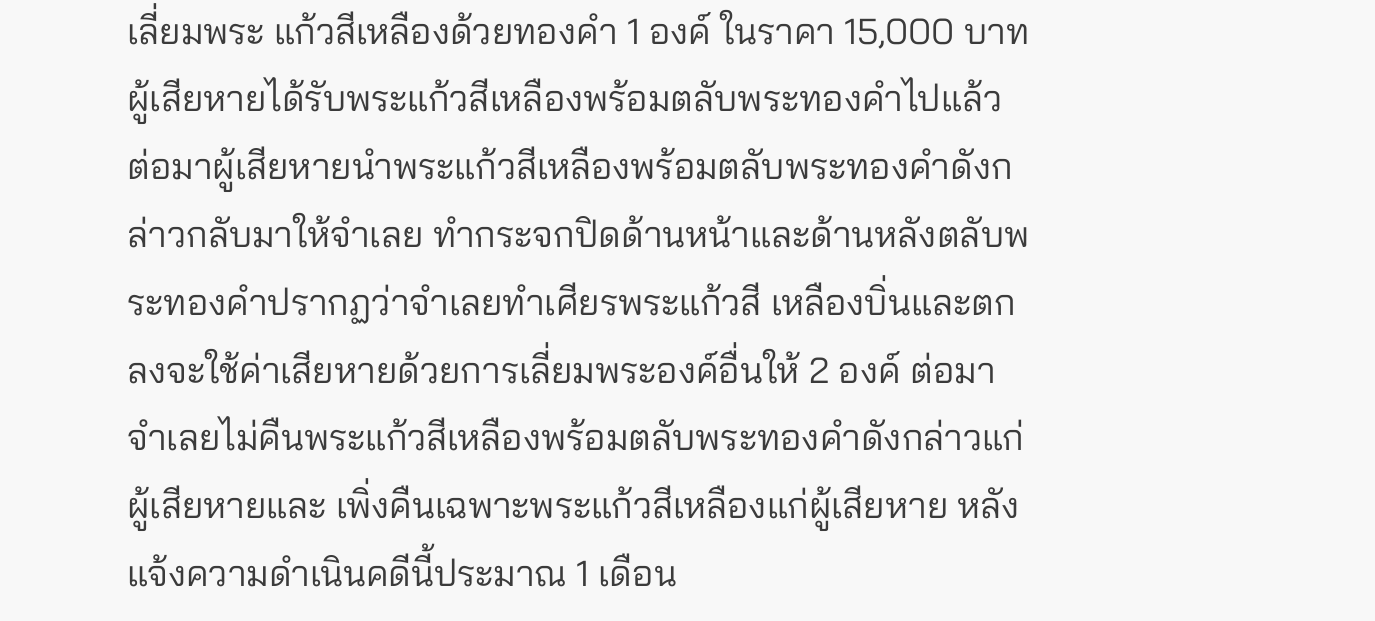เลี่ยมพระ แก้วสีเหลืองด้วยทองคำ 1 องค์ ในราคา 15,000 บาท ผู้เสียหายได้รับพระแก้วสีเหลืองพร้อมตลับพระทองคำไปแล้ว ต่อมาผู้เสียหายนำพระแก้วสีเหลืองพร้อมตลับพระทองคำดังกล่าวกลับมาให้จำเลย ทำกระจกปิดด้านหน้าและด้านหลังตลับพระทองคำปรากฏว่าจำเลยทำเศียรพระแก้วสี เหลืองบิ่นและตกลงจะใช้ค่าเสียหายด้วยการเลี่ยมพระองค์อื่นให้ 2 องค์ ต่อมาจำเลยไม่คืนพระแก้วสีเหลืองพร้อมตลับพระทองคำดังกล่าวแก่ผู้เสียหายและ เพิ่งคืนเฉพาะพระแก้วสีเหลืองแก่ผู้เสียหาย หลังแจ้งความดำเนินคดีนี้ประมาณ 1 เดือน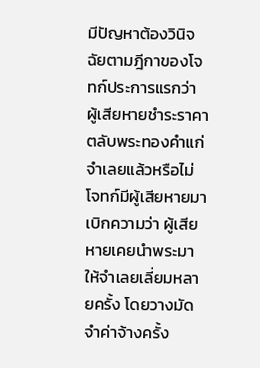มีปัญหาต้องวินิจฉัยตามฎีกาของโจทก์ประการแรกว่า ผู้เสียหายชำระราคาตลับพระทองคำแก่จำเลยแล้วหรือไม่ โจทก์มีผู้เสียหายมาเบิกความว่า ผู้เสียหายเคยนำพระมาให้จำเลยเลี่ยมหลายครั้ง โดยวางมัดจำค่าจ้างครั้ง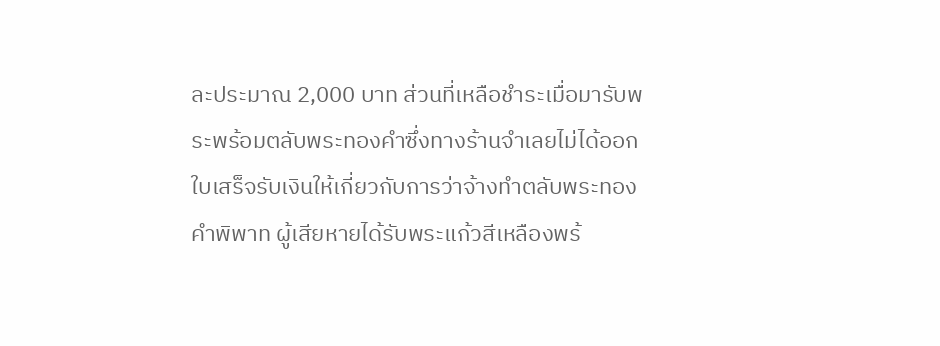ละประมาณ 2,000 บาท ส่วนที่เหลือชำระเมื่อมารับพระพร้อมตลับพระทองคำซึ่งทางร้านจำเลยไม่ได้ออก ใบเสร็จรับเงินให้เกี่ยวกับการว่าจ้างทำตลับพระทองคำพิพาท ผู้เสียหายได้รับพระแก้วสีเหลืองพร้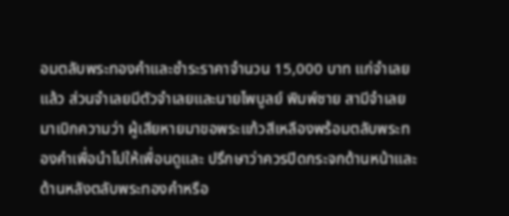อมตลับพระทองคำและชำระราคาจำนวน 15,000 บาท แก่จำเลยแล้ว ส่วนจำเลยมีตัวจำเลยและนายไพบูลย์ พิมพ์ชาย สามีจำเลยมาเบิกความว่า ผู้เสียหายมาขอพระแก้วสีเหลืองพร้อมตลับพระทองคำเพื่อนำไปให้เพื่อนดูและ ปรึกษาว่าควรปิดกระจกด้านหน้าและด้านหลังตลับพระทองคำหรือ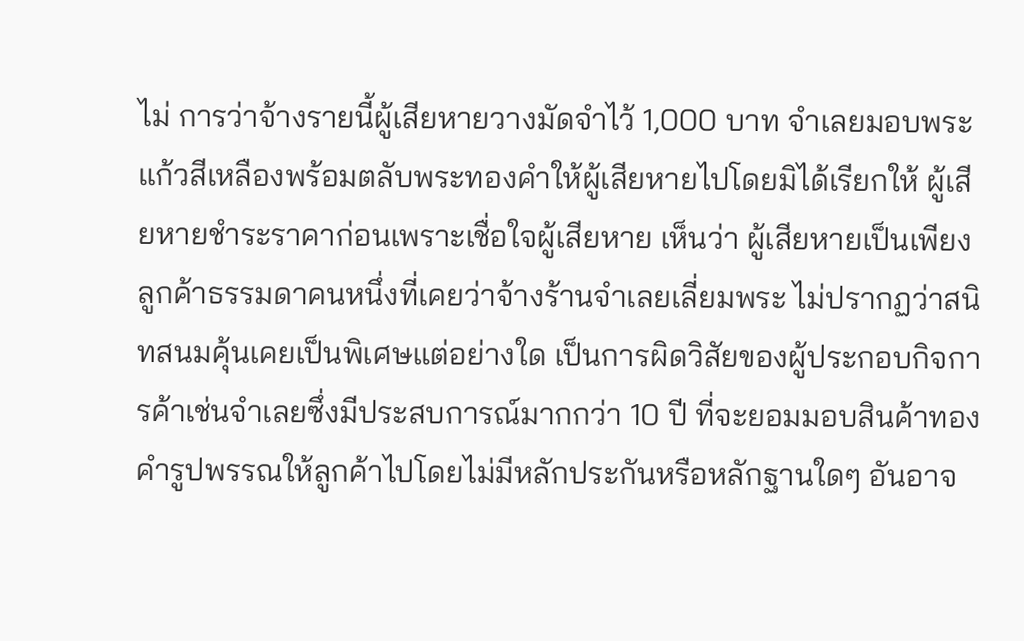ไม่ การว่าจ้างรายนี้ผู้เสียหายวางมัดจำไว้ 1,000 บาท จำเลยมอบพระแก้วสีเหลืองพร้อมตลับพระทองคำให้ผู้เสียหายไปโดยมิได้เรียกให้ ผู้เสียหายชำระราคาก่อนเพราะเชื่อใจผู้เสียหาย เห็นว่า ผู้เสียหายเป็นเพียงลูกค้าธรรมดาคนหนึ่งที่เคยว่าจ้างร้านจำเลยเลี่ยมพระ ไม่ปรากฏว่าสนิทสนมคุ้นเคยเป็นพิเศษแต่อย่างใด เป็นการผิดวิสัยของผู้ประกอบกิจการค้าเช่นจำเลยซึ่งมีประสบการณ์มากกว่า 10 ปี ที่จะยอมมอบสินค้าทองคำรูปพรรณให้ลูกค้าไปโดยไม่มีหลักประกันหรือหลักฐานใดๆ อันอาจ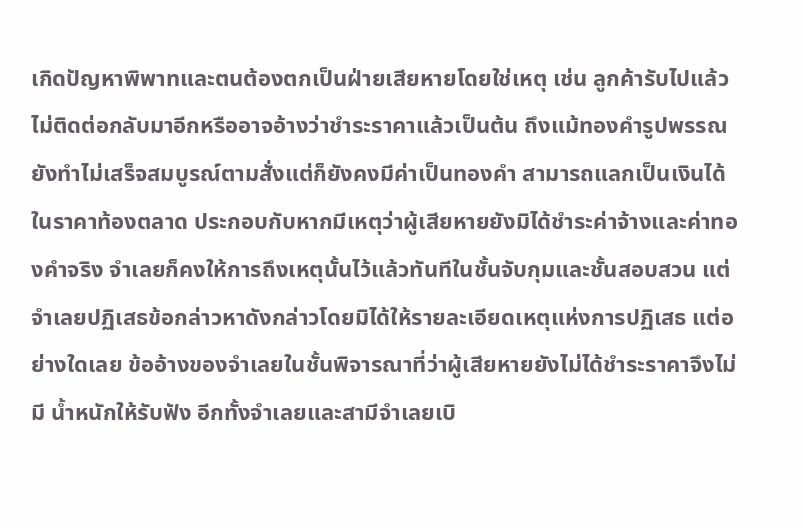เกิดปัญหาพิพาทและตนต้องตกเป็นฝ่ายเสียหายโดยใช่เหตุ เช่น ลูกค้ารับไปแล้วไม่ติดต่อกลับมาอีกหรืออาจอ้างว่าชำระราคาแล้วเป็นต้น ถึงแม้ทองคำรูปพรรณยังทำไม่เสร็จสมบูรณ์ตามสั่งแต่ก็ยังคงมีค่าเป็นทองคำ สามารถแลกเป็นเงินได้ในราคาท้องตลาด ประกอบกับหากมีเหตุว่าผู้เสียหายยังมิได้ชำระค่าจ้างและค่าทองคำจริง จำเลยก็คงให้การถึงเหตุนั้นไว้แล้วทันทีในชั้นจับกุมและชั้นสอบสวน แต่จำเลยปฏิเสธข้อกล่าวหาดังกล่าวโดยมิได้ให้รายละเอียดเหตุแห่งการปฏิเสธ แต่อย่างใดเลย ข้ออ้างของจำเลยในชั้นพิจารณาที่ว่าผู้เสียหายยังไม่ได้ชำระราคาจึงไม่มี น้ำหนักให้รับฟัง อีกทั้งจำเลยและสามีจำเลยเบิ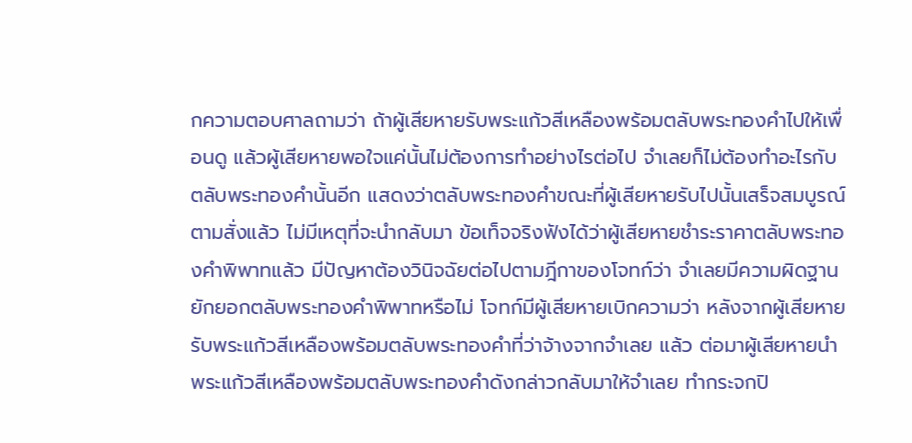กความตอบศาลถามว่า ถ้าผู้เสียหายรับพระแก้วสีเหลืองพร้อมตลับพระทองคำไปให้เพื่อนดู แล้วผู้เสียหายพอใจแค่นั้นไม่ต้องการทำอย่างไรต่อไป จำเลยก็ไม่ต้องทำอะไรกับตลับพระทองคำนั้นอีก แสดงว่าตลับพระทองคำขณะที่ผู้เสียหายรับไปนั้นเสร็จสมบูรณ์ตามสั่งแล้ว ไม่มีเหตุที่จะนำกลับมา ข้อเท็จจริงฟังได้ว่าผู้เสียหายชำระราคาตลับพระทองคำพิพาทแล้ว มีปัญหาต้องวินิจฉัยต่อไปตามฎีกาของโจทก์ว่า จำเลยมีความผิดฐานยักยอกตลับพระทองคำพิพาทหรือไม่ โจทก์มีผู้เสียหายเบิกความว่า หลังจากผู้เสียหายรับพระแก้วสีเหลืองพร้อมตลับพระทองคำที่ว่าจ้างจากจำเลย แล้ว ต่อมาผู้เสียหายนำพระแก้วสีเหลืองพร้อมตลับพระทองคำดังกล่าวกลับมาให้จำเลย ทำกระจกปิ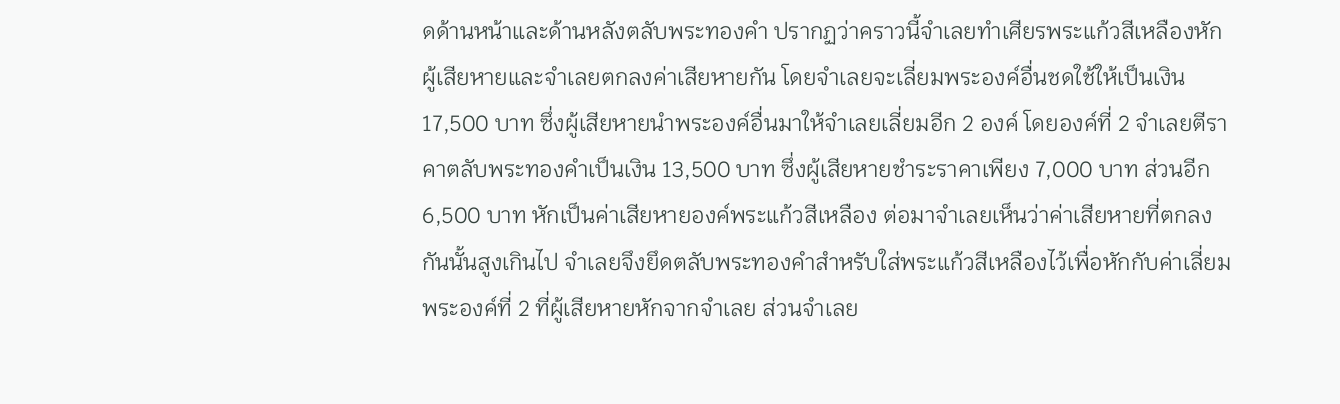ดด้านหน้าและด้านหลังตลับพระทองคำ ปรากฏว่าคราวนี้จำเลยทำเศียรพระแก้วสีเหลืองหัก ผู้เสียหายและจำเลยตกลงค่าเสียหายกัน โดยจำเลยจะเลี่ยมพระองค์อื่นชดใช้ให้เป็นเงิน 17,500 บาท ซึ่งผู้เสียหายนำพระองค์อื่นมาให้จำเลยเลี่ยมอีก 2 องค์ โดยองค์ที่ 2 จำเลยตีราคาตลับพระทองคำเป็นเงิน 13,500 บาท ซึ่งผู้เสียหายชำระราคาเพียง 7,000 บาท ส่วนอีก 6,500 บาท หักเป็นค่าเสียหายองค์พระแก้วสีเหลือง ต่อมาจำเลยเห็นว่าค่าเสียหายที่ตกลงกันนั้นสูงเกินไป จำเลยจึงยึดตลับพระทองคำสำหรับใส่พระแก้วสีเหลืองไว้เพื่อหักกับค่าเลี่ยม พระองค์ที่ 2 ที่ผู้เสียหายหักจากจำเลย ส่วนจำเลย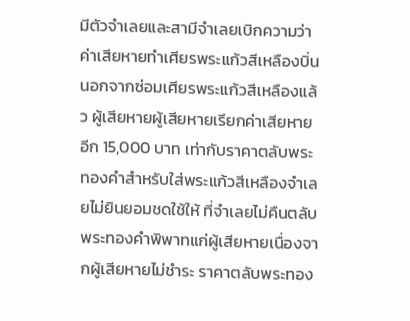มีตัวจำเลยและสามีจำเลยเบิกความว่า ค่าเสียหายทำเศียรพระแก้วสีเหลืองบิ่นนอกจากซ่อมเศียรพระแก้วสีเหลืองแล้ว ผู้เสียหายผู้เสียหายเรียกค่าเสียหายอีก 15,000 บาท เท่ากับราคาตลับพระทองคำสำหรับใส่พระแก้วสีเหลืองจำเลยไม่ยินยอมชดใช้ให้ ที่จำเลยไม่คืนตลับพระทองคำพิพาทแก่ผู้เสียหายเนื่องจากผู้เสียหายไม่ชำระ ราคาตลับพระทอง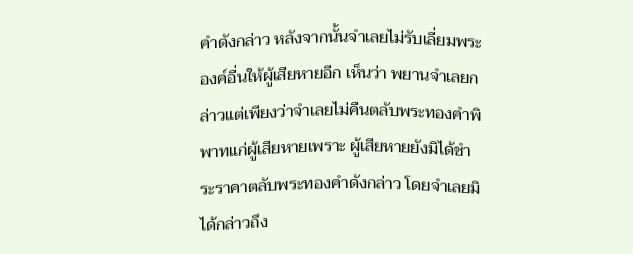คำดังกล่าว หลังจากนั้นจำเลยไม่รับเลี่ยมพระองค์อื่นให้ผู้เสียหายอีก เห็นว่า พยานจำเลยกล่าวแต่เพียงว่าจำเลยไม่คืนตลับพระทองคำพิพาทแก่ผู้เสียหายเพราะ ผู้เสียหายยังมิได้ชำระราคาตลับพระทองคำดังกล่าว โดยจำเลยมิได้กล่าวถึง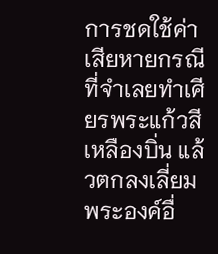การชดใช้ค่าเสียหายกรณีที่จำเลยทำเศียรพระแก้วสี เหลืองบิ่น แล้วตกลงเลี่ยมพระองค์อื่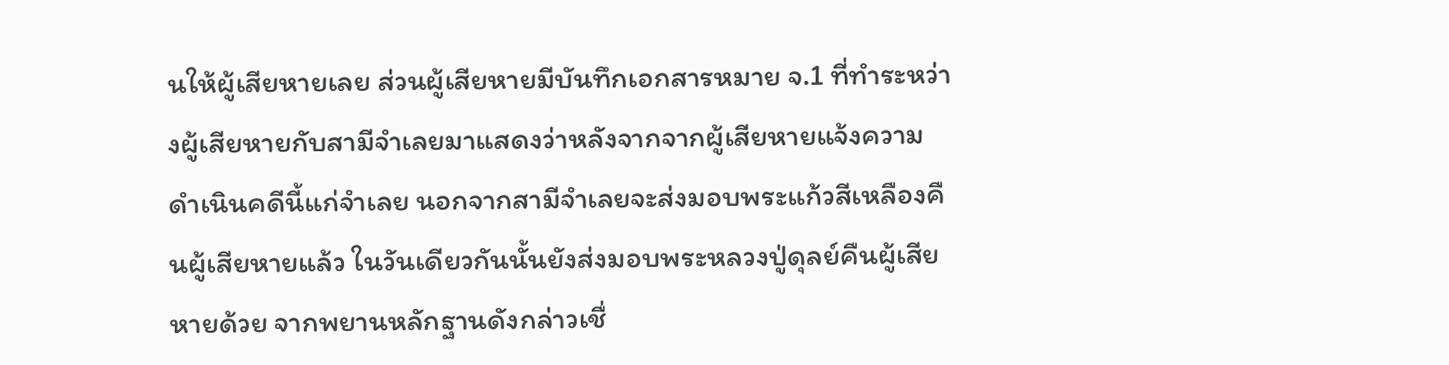นให้ผู้เสียหายเลย ส่วนผู้เสียหายมีบันทึกเอกสารหมาย จ.1 ที่ทำระหว่างผู้เสียหายกับสามีจำเลยมาแสดงว่าหลังจากจากผู้เสียหายแจ้งความ ดำเนินคดีนี้แก่จำเลย นอกจากสามีจำเลยจะส่งมอบพระแก้วสีเหลืองคืนผู้เสียหายแล้ว ในวันเดียวกันนั้นยังส่งมอบพระหลวงปู่ดุลย์คืนผู้เสียหายด้วย จากพยานหลักฐานดังกล่าวเชื่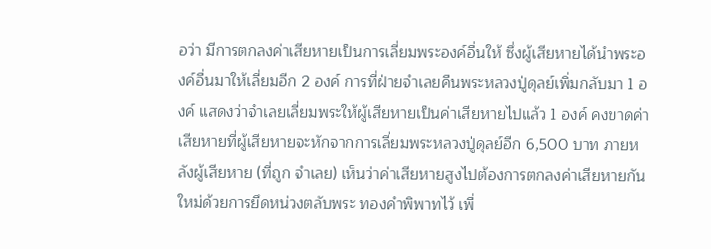อว่า มีการตกลงค่าเสียหายเป็นการเลี่ยมพระองค์อื่นให้ ซึ่งผู้เสียหายได้นำพระองค์อื่นมาให้เลี่ยมอีก 2 องค์ การที่ฝ่ายจำเลยคืนพระหลวงปู่ดุลย์เพิ่มกลับมา 1 องค์ แสดงว่าจำเลยเลี่ยมพระให้ผู้เสียหายเป็นค่าเสียหายไปแล้ว 1 องค์ คงขาดค่าเสียหายที่ผู้เสียหายจะหักจากการเลี่ยมพระหลวงปู่ดุลย์อีก 6,500 บาท ภายหลังผู้เสียหาย (ที่ถูก จำเลย) เห็นว่าค่าเสียหายสูงไปต้องการตกลงค่าเสียหายกันใหม่ด้วยการยึดหน่วงตลับพระ ทองคำพิพาทไว้ เพื่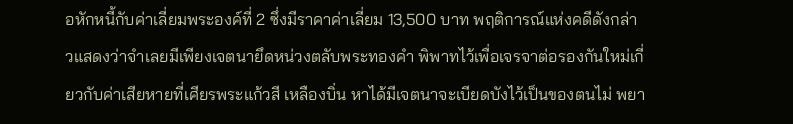อหักหนี้กับค่าเลี่ยมพระองค์ที่ 2 ซึ่งมีราคาค่าเลี่ยม 13,500 บาท พฤติการณ์แห่งคดีดังกล่าวแสดงว่าจำเลยมีเพียงเจตนายึดหน่วงตลับพระทองคำ พิพาทไว้เพื่อเจรจาต่อรองกันใหม่เกี่ยวกับค่าเสียหายที่เศียรพระแก้วสี เหลืองบิ่น หาได้มีเจตนาจะเบียดบังไว้เป็นของตนไม่ พยา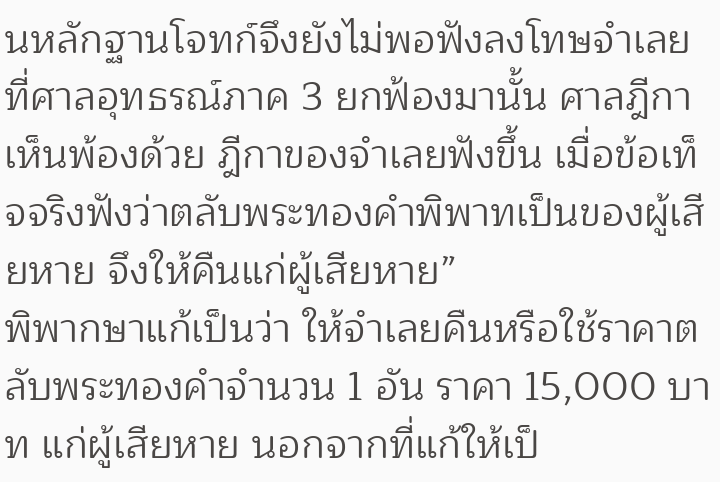นหลักฐานโจทก์จึงยังไม่พอฟังลงโทษจำเลย ที่ศาลอุทธรณ์ภาค 3 ยกฟ้องมานั้น ศาลฎีกาเห็นพ้องด้วย ฎีกาของจำเลยฟังขึ้น เมื่อข้อเท็จจริงฟังว่าตลับพระทองคำพิพาทเป็นของผู้เสียหาย จึงให้คืนแก่ผู้เสียหาย”
พิพากษาแก้เป็นว่า ให้จำเลยคืนหรือใช้ราคาตลับพระทองคำจำนวน 1 อัน ราคา 15,000 บาท แก่ผู้เสียหาย นอกจากที่แก้ให้เป็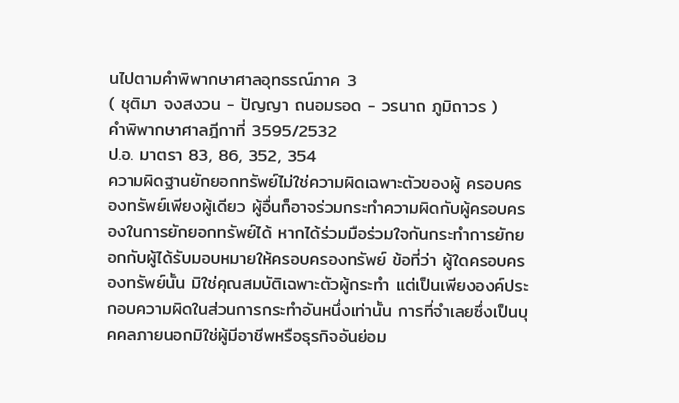นไปตามคำพิพากษาศาลอุทธรณ์ภาค 3
( ชุติมา จงสงวน - ปัญญา ถนอมรอด - วรนาถ ภูมิถาวร )
คำพิพากษาศาลฎีกาที่ 3595/2532
ป.อ. มาตรา 83, 86, 352, 354
ความผิดฐานยักยอกทรัพย์ไม่ใช่ความผิดเฉพาะตัวของผู้ ครอบครองทรัพย์เพียงผู้เดียว ผู้อื่นก็อาจร่วมกระทำความผิดกับผู้ครอบครองในการยักยอกทรัพย์ได้ หากได้ร่วมมือร่วมใจกันกระทำการยักยอกกับผู้ได้รับมอบหมายให้ครอบครองทรัพย์ ข้อที่ว่า ผู้ใดครอบครองทรัพย์นั้น มิใช่คุณสมบัติเฉพาะตัวผู้กระทำ แต่เป็นเพียงองค์ประกอบความผิดในส่วนการกระทำอันหนึ่งเท่านั้น การที่จำเลยซึ่งเป็นบุคคลภายนอกมิใช่ผู้มีอาชีพหรือธุรกิจอันย่อม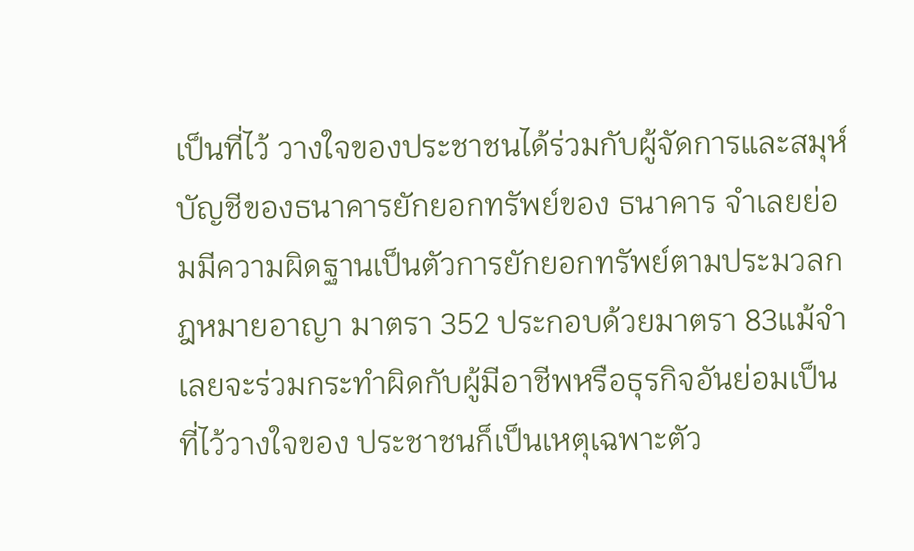เป็นที่ไว้ วางใจของประชาชนได้ร่วมกับผู้จัดการและสมุห์บัญชีของธนาคารยักยอกทรัพย์ของ ธนาคาร จำเลยย่อมมีความผิดฐานเป็นตัวการยักยอกทรัพย์ตามประมวลกฎหมายอาญา มาตรา 352 ประกอบด้วยมาตรา 83แม้จำเลยจะร่วมกระทำผิดกับผู้มีอาชีพหรือธุรกิจอันย่อมเป็นที่ไว้วางใจของ ประชาชนก็เป็นเหตุเฉพาะตัว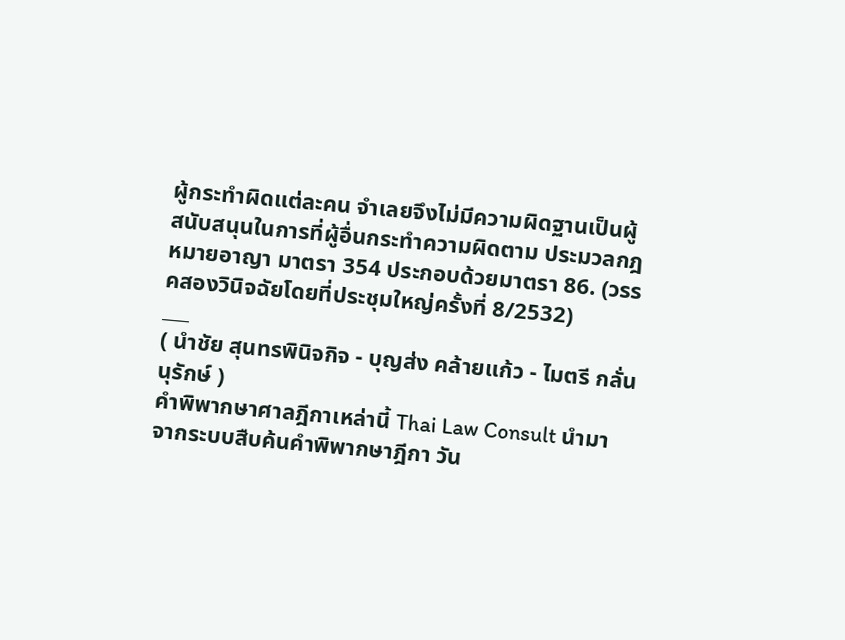ผู้กระทำผิดแต่ละคน จำเลยจึงไม่มีความผิดฐานเป็นผู้สนับสนุนในการที่ผู้อื่นกระทำความผิดตาม ประมวลกฎหมายอาญา มาตรา 354 ประกอบด้วยมาตรา 86. (วรรคสองวินิจฉัยโดยที่ประชุมใหญ่ครั้งที่ 8/2532)
___
( นำชัย สุนทรพินิจกิจ - บุญส่ง คล้ายแก้ว - ไมตรี กลั่นนุรักษ์ )
คำพิพากษาศาลฎีกาเหล่านี้ Thai Law Consult นำมาจากระบบสืบค้นคำพิพากษาฎีกา วัน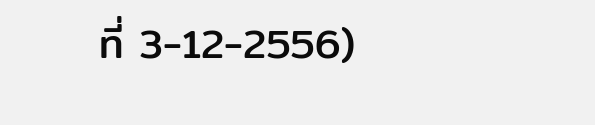ที่ 3-12-2556)